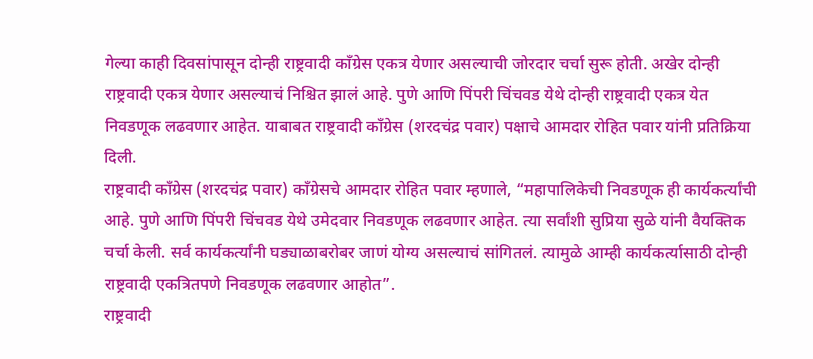गेल्या काही दिवसांपासून दोन्ही राष्ट्रवादी काँग्रेस एकत्र येणार असल्याची जोरदार चर्चा सुरू होती. अखेर दोन्ही राष्ट्रवादी एकत्र येणार असल्याचं निश्चित झालं आहे. पुणे आणि पिंपरी चिंचवड येथे दोन्ही राष्ट्रवादी एकत्र येत निवडणूक लढवणार आहेत. याबाबत राष्ट्रवादी काँग्रेस (शरदचंद्र पवार) पक्षाचे आमदार रोहित पवार यांनी प्रतिक्रिया दिली.
राष्ट्रवादी काँग्रेस (शरदचंद्र पवार) काँग्रेसचे आमदार रोहित पवार म्हणाले, “महापालिकेची निवडणूक ही कार्यकर्त्यांची आहे. पुणे आणि पिंपरी चिंचवड येथे उमेदवार निवडणूक लढवणार आहेत. त्या सर्वांशी सुप्रिया सुळे यांनी वैयक्तिक चर्चा केली. सर्व कार्यकर्त्यांनी घड्याळाबरोबर जाणं योग्य असल्याचं सांगितलं. त्यामुळे आम्ही कार्यकर्त्यासाठी दोन्ही राष्ट्रवादी एकत्रितपणे निवडणूक लढवणार आहोत”.
राष्ट्रवादी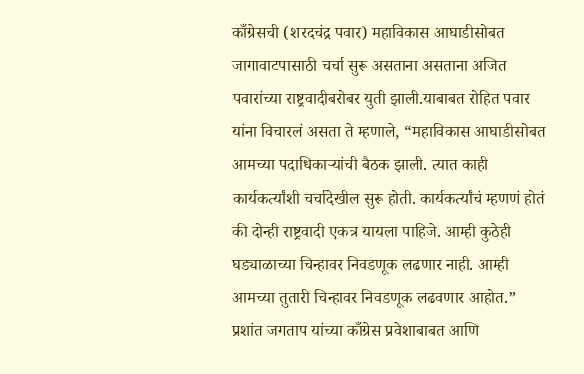काँग्रेसची (शरदचंद्र पवार) महाविकास आघाडीसोबत जागावाटपासाठी चर्चा सुरू असताना असताना अजित पवारांच्या राष्ट्रवादीबरोबर युती झाली.याबाबत रोहित पवार यांना विचारलं असता ते म्हणाले, “महाविकास आघाडीसोबत आमच्या पदाधिकाऱ्यांची बैठक झाली. त्यात काही कार्यकर्त्यांशी चर्चादेखील सुरू होती. कार्यकर्त्यांचं म्हणणं होतं की दोन्ही राष्ट्रवादी एकत्र यायला पाहिजे. आम्ही कुठेही घड्याळाच्या चिन्हावर निवडणूक लढणार नाही. आम्ही आमच्या तुतारी चिन्हावर निवडणूक लढवणार आहोत.”
प्रशांत जगताप यांच्या काँग्रेस प्रवेशाबाबत आणि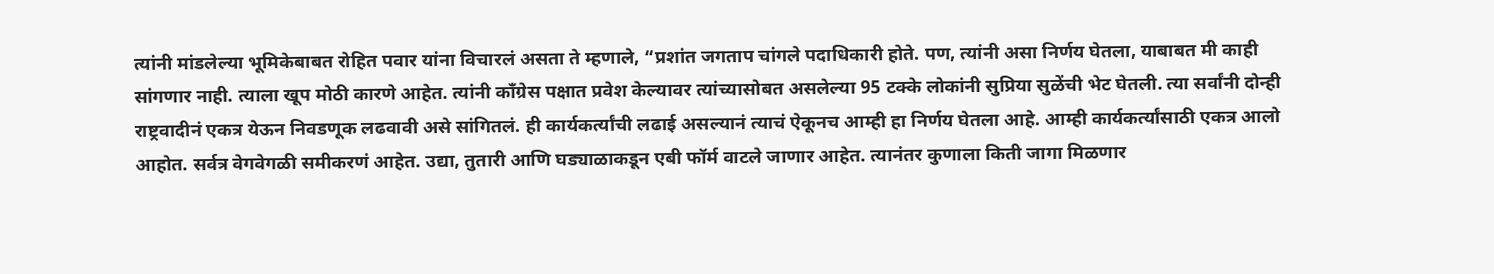त्यांनी मांडलेल्या भूमिकेबाबत रोहित पवार यांना विचारलं असता ते म्हणाले, “प्रशांत जगताप चांगले पदाधिकारी होते. पण, त्यांनी असा निर्णय घेतला, याबाबत मी काही सांगणार नाही. त्याला खूप मोठी कारणे आहेत. त्यांनी काँग्रेस पक्षात प्रवेश केल्यावर त्यांच्यासोबत असलेल्या 95 टक्के लोकांनी सुप्रिया सुळेंची भेट घेतली. त्या सर्वांनी दोन्ही राष्ट्रवादीनं एकत्र येऊन निवडणूक लढवावी असे सांगितलं. ही कार्यकर्त्यांची लढाई असल्यानं त्याचं ऐकूनच आम्ही हा निर्णय घेतला आहे. आम्ही कार्यकर्त्यांसाठी एकत्र आलो आहोत. सर्वत्र वेगवेगळी समीकरणं आहेत. उद्या, तुतारी आणि घड्याळाकडून एबी फॉर्म वाटले जाणार आहेत. त्यानंतर कुणाला किती जागा मिळणार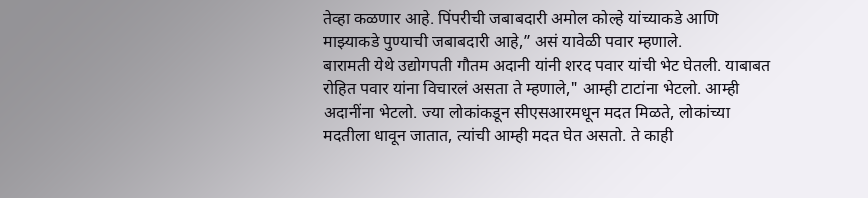तेव्हा कळणार आहे. पिंपरीची जबाबदारी अमोल कोल्हे यांच्याकडे आणि माझ्याकडे पुण्याची जबाबदारी आहे,” असं यावेळी पवार म्हणाले.
बारामती येथे उद्योगपती गौतम अदानी यांनी शरद पवार यांची भेट घेतली. याबाबत रोहित पवार यांना विचारलं असता ते म्हणाले," आम्ही टाटांना भेटलो. आम्ही अदानींना भेटलो. ज्या लोकांकडून सीएसआरमधून मदत मिळते, लोकांच्या मदतीला धावून जातात, त्यांची आम्ही मदत घेत असतो. ते काही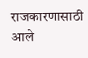राजकारणासाठी आले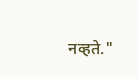नव्हते."